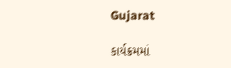Gujarat

કાર્યક્રમમાં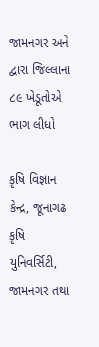જામનગર અને દ્વારા જિલ્લાના ૮૯ ખેડૂતોએ ભાગ લીધો

કૃષિ વિજ્ઞાન કેન્દ્ર, જૂનાગઢ કૃષિ યુનિવર્સિટી, જામનગર તથા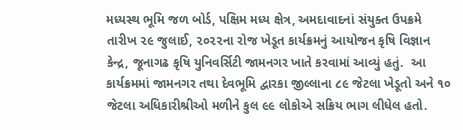મધ્યસ્થ ભૂમિ જળ બોર્ડ, પક્ષિમ મધ્ય ક્ષેત્ર, અમદાવાદનાં સંયુક્ત ઉપક્રમે તારીખ ૨૯ જુલાઈ, ૨૦૨૨ના રોજ ખેડૂત કાર્યક્રમનું આયોજન કૃષિ વિજ્ઞાન કેન્દ્ર, જૂનાગઢ કૃષિ યુનિવર્સિટી જામનગર ખાતે કરવામાં આવ્યું હતું.  આ કાર્યક્રમમાં જામનગર તથા દેવભૂમિ દ્વારકા જીલ્લાના ૮૯ જેટલા ખેડૂતો અને ૧૦ જેટલા અધિકારીશ્રીઓ મળીને કુલ ૯૯ લોકોએ સક્રિય ભાગ લીધેલ હતો.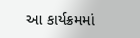આ કાર્યક્રમમાં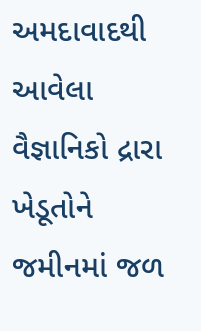અમદાવાદથી આવેલા વૈજ્ઞાનિકો દ્રારા ખેડૂતોને જમીનમાં જળ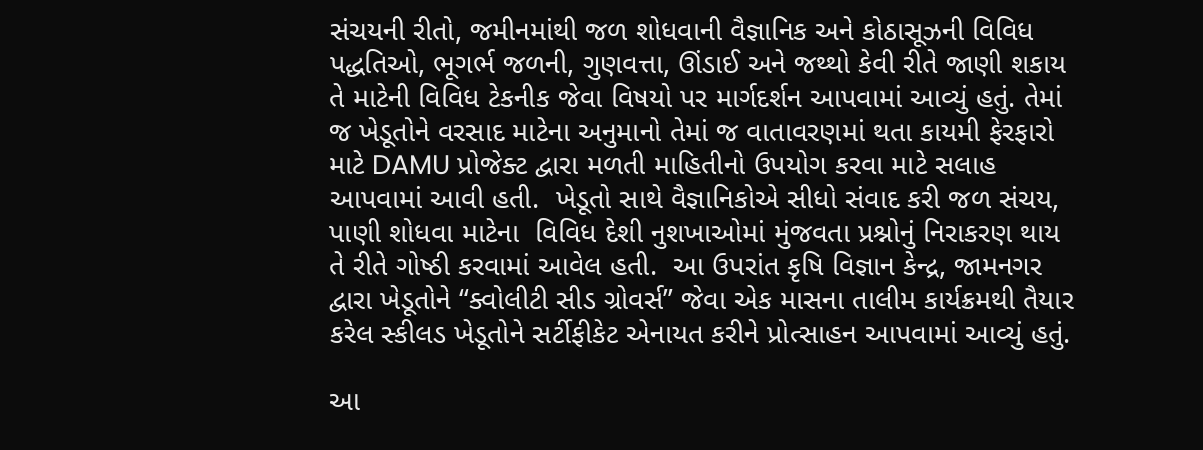સંચયની રીતો, જમીનમાંથી જળ શોધવાની વૈજ્ઞાનિક અને કોઠાસૂઝની વિવિધ પદ્ધતિઓ, ભૂગર્ભ જળની, ગુણવત્તા, ઊંડાઈ અને જથ્થો કેવી રીતે જાણી શકાય તે માટેની વિવિધ ટેકનીક જેવા વિષયો પર માર્ગદર્શન આપવામાં આવ્યું હતું. તેમાં જ ખેડૂતોને વરસાદ માટેના અનુમાનો તેમાં જ વાતાવરણમાં થતા કાયમી ફેરફારો માટે DAMU પ્રોજેક્ટ દ્વારા મળતી માહિતીનો ઉપયોગ કરવા માટે સલાહ આપવામાં આવી હતી.  ખેડૂતો સાથે વૈજ્ઞાનિકોએ સીધો સંવાદ કરી જળ સંચય, પાણી શોધવા માટેના  વિવિધ દેશી નુશખાઓમાં મુંજવતા પ્રશ્નોનું નિરાકરણ થાય તે રીતે ગોષ્ઠી કરવામાં આવેલ હતી.  આ ઉપરાંત કૃષિ વિજ્ઞાન કેન્દ્ર, જામનગર દ્વારા ખેડૂતોને “ક્વોલીટી સીડ ગ્રોવર્સ” જેવા એક માસના તાલીમ કાર્યક્રમથી તૈયાર કરેલ સ્કીલડ ખેડૂતોને સર્ટીફીકેટ એનાયત કરીને પ્રોત્સાહન આપવામાં આવ્યું હતું.

આ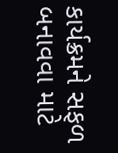કાર્યક્રમને સફળ બનાવવા માટે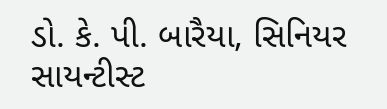ડો. કે. પી. બારૈયા, સિનિયર સાયન્ટીસ્ટ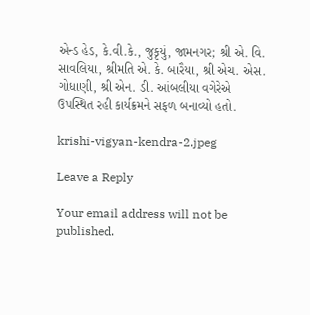એન્ડ હેડ, કે.વી.કે., જુકૃયું, જામનગર; શ્રી એ. વિ. સાવલિયા, શ્રીમતિ એ. કે. બારૈયા, શ્રી એચ. એસ. ગોધાણી, શ્રી એન. ડી. આંબલીયા વગેરેએ ઉપસ્થિત રહી કાર્યક્રમને સફળ બનાવ્યો હતો.

krishi-vigyan-kendra-2.jpeg

Leave a Reply

Your email address will not be published.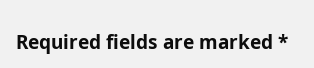Required fields are marked *